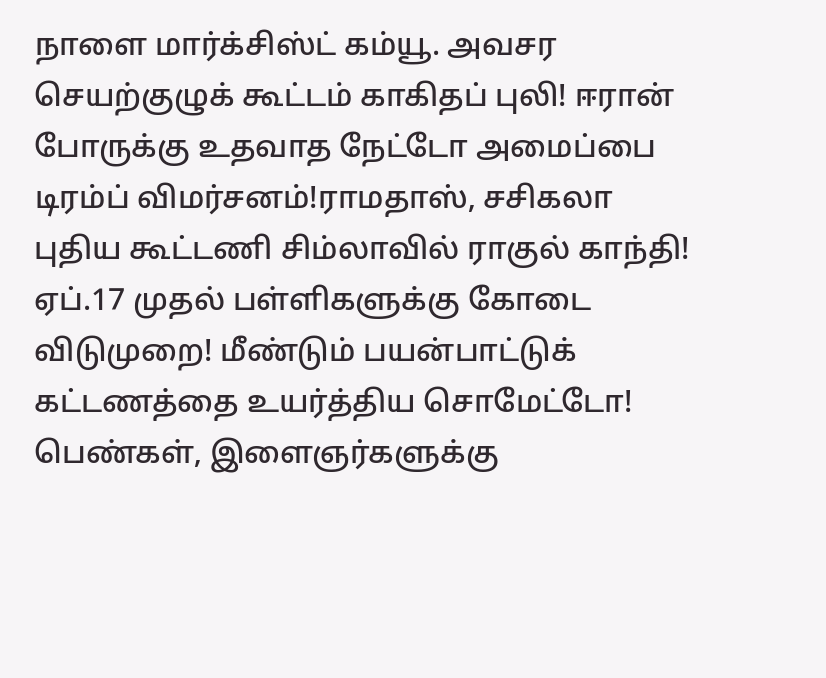நாளை மார்க்சிஸ்ட் கம்யூ. அவசர செயற்குழுக் கூட்டம் காகிதப் புலி! ஈரான் போருக்கு உதவாத நேட்டோ அமைப்பை டிரம்ப் விமர்சனம்!ராமதாஸ், சசிகலா புதிய கூட்டணி சிம்லாவில் ராகுல் காந்தி! ஏப்.17 முதல் பள்ளிகளுக்கு கோடை விடுமுறை! மீண்டும் பயன்பாட்டுக் கட்டணத்தை உயர்த்திய சொமேட்டோ! பெண்கள், இளைஞர்களுக்கு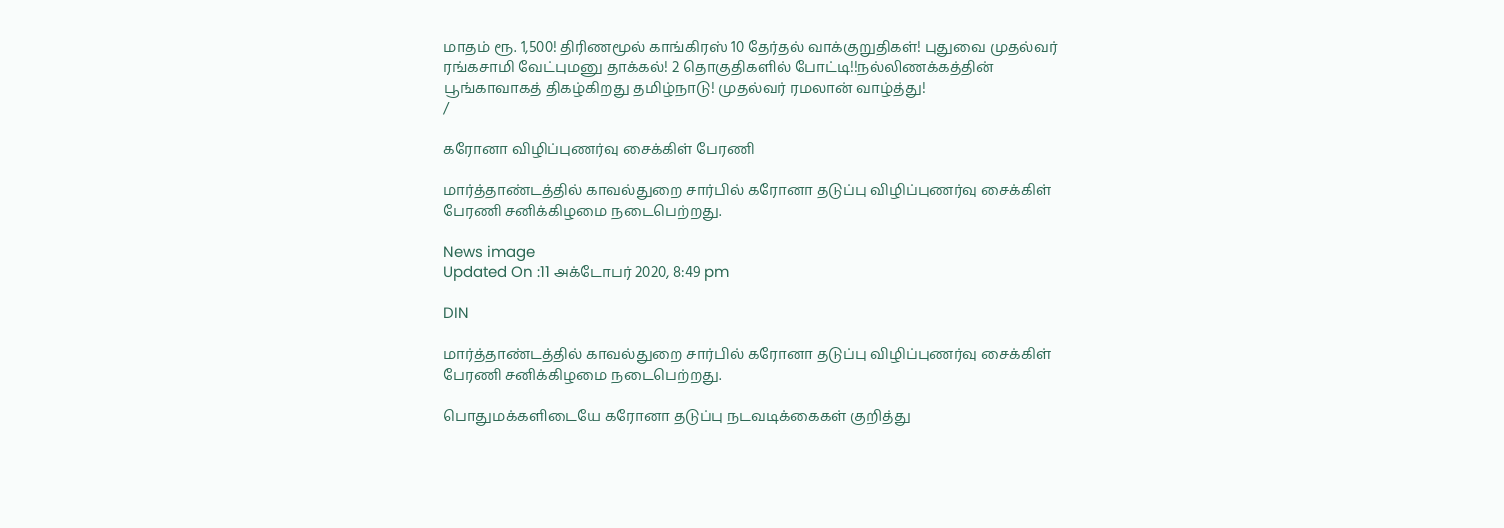மாதம் ரூ. 1,500! திரிணமூல் காங்கிரஸ் 10 தேர்தல் வாக்குறுதிகள்! புதுவை முதல்வர் ரங்கசாமி வேட்புமனு தாக்கல்! 2 தொகுதிகளில் போட்டி!!நல்லிணக்கத்தின் பூங்காவாகத் திகழ்கிறது தமிழ்நாடு! முதல்வர் ரமலான் வாழ்த்து!
/

கரோனா விழிப்புணர்வு சைக்கிள் பேரணி

மார்த்தாண்டத்தில் காவல்துறை சார்பில் கரோனா தடுப்பு விழிப்புணர்வு சைக்கிள் பேரணி சனிக்கிழமை நடைபெற்றது.

News image
Updated On :11 அக்டோபர் 2020, 8:49 pm

DIN

மார்த்தாண்டத்தில் காவல்துறை சார்பில் கரோனா தடுப்பு விழிப்புணர்வு சைக்கிள் பேரணி சனிக்கிழமை நடைபெற்றது.

பொதுமக்களிடையே கரோனா தடுப்பு நடவடிக்கைகள் குறித்து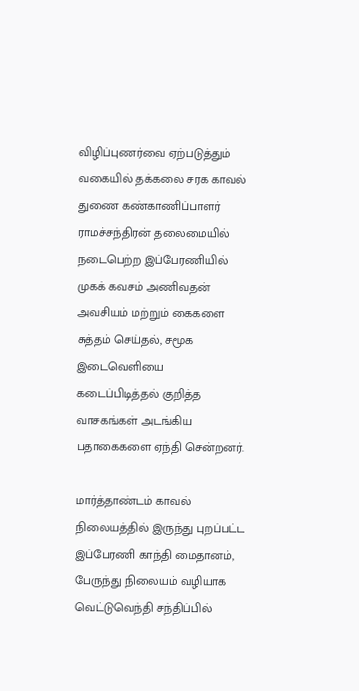விழிப்புணர்வை ஏற்படுத்தும் வகையில் தக்கலை சரக காவல் துணை கண்காணிப்பாளர் ராமச்சந்திரன் தலைமையில் நடைபெற்ற இப்பேரணியில் முகக் கவசம் அணிவதன் அவசியம் மற்றும் கைகளை சுத்தம் செய்தல், சமூக இடைவெளியை கடைப்பிடித்தல் குறித்த வாசகங்கள் அடங்கிய பதாகைகளை ஏந்தி சென்றனர்.

மார்த்தாண்டம் காவல் நிலையத்தில் இருந்து புறப்பட்ட இப்பேரணி காந்தி மைதானம், பேருந்து நிலையம் வழியாக வெட்டுவெந்தி சந்திப்பில்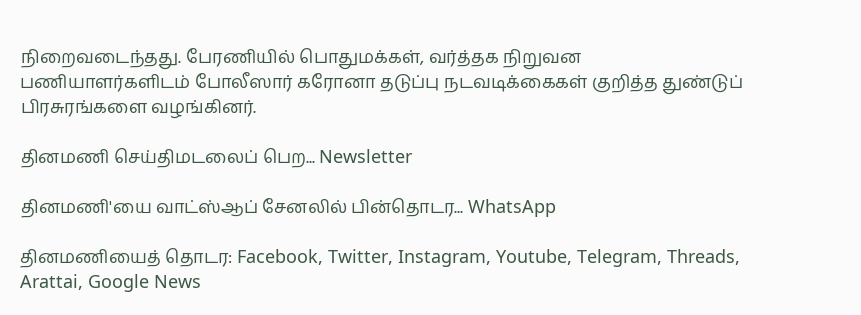நிறைவடைந்தது. பேரணியில் பொதுமக்கள், வர்த்தக நிறுவன பணியாளர்களிடம் போலீஸார் கரோனா தடுப்பு நடவடிக்கைகள் குறித்த துண்டுப் பிரசுரங்களை வழங்கினர்.

தினமணி செய்திமடலைப் பெற... Newsletter

தினமணி'யை வாட்ஸ்ஆப் சேனலில் பின்தொடர... WhatsApp

தினமணியைத் தொடர: Facebook, Twitter, Instagram, Youtube, Telegram, Threads, Arattai, Google News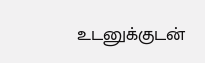உடனுக்குடன்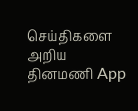செய்திகளை அறிய தினமணி App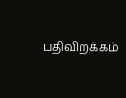பதிவிறக்கம்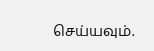செய்யவும்.